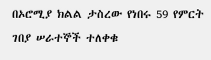በኦሮሚያ ክልል ታስረው የነበሩ 59 የምርት ገበያ ሠራተኞች ተለቀቁ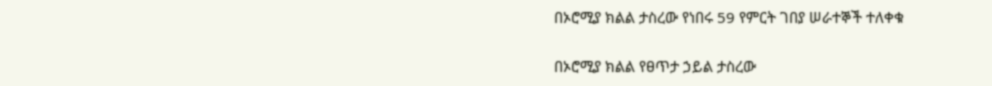በኦሮሚያ ክልል ታስረው የነበሩ 59 የምርት ገበያ ሠራተኞች ተለቀቁ

በኦሮሚያ ክልል የፀጥታ ኃይል ታስረው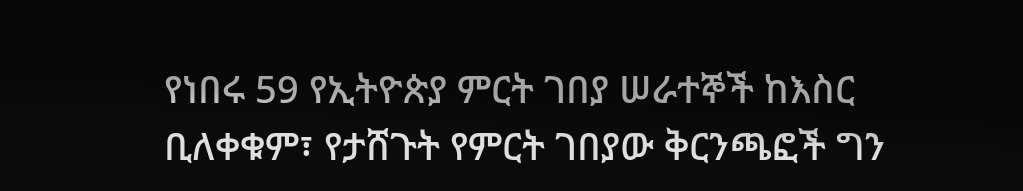የነበሩ 59 የኢትዮጵያ ምርት ገበያ ሠራተኞች ከእስር ቢለቀቁም፣ የታሸጉት የምርት ገበያው ቅርንጫፎች ግን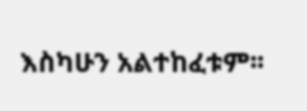እስካሁን አልተከፈቱም፡፡